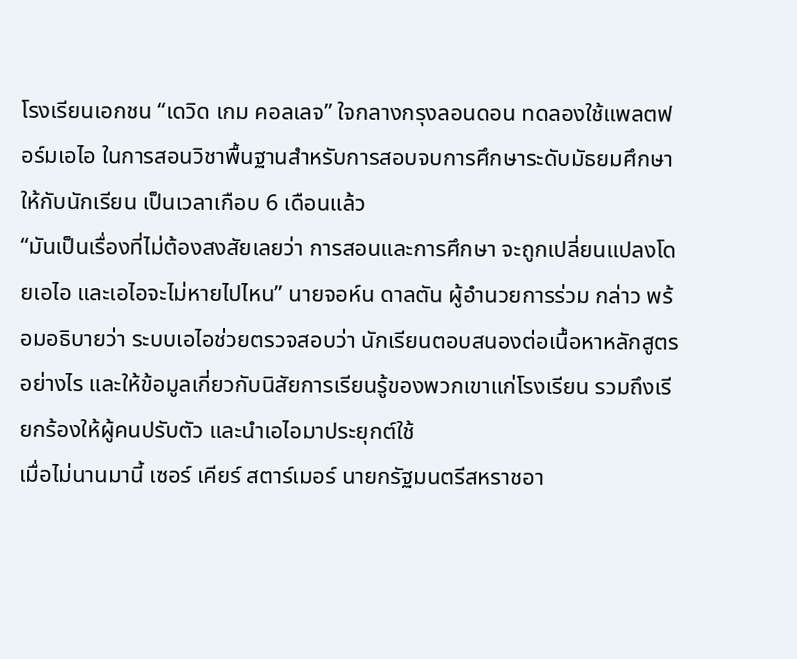โรงเรียนเอกชน “เดวิด เกม คอลเลจ” ใจกลางกรุงลอนดอน ทดลองใช้แพลตฟอร์มเอไอ ในการสอนวิชาพื้นฐานสำหรับการสอบจบการศึกษาระดับมัธยมศึกษาให้กับนักเรียน เป็นเวลาเกือบ 6 เดือนแล้ว
“มันเป็นเรื่องที่ไม่ต้องสงสัยเลยว่า การสอนและการศึกษา จะถูกเปลี่ยนแปลงโดยเอไอ และเอไอจะไม่หายไปไหน” นายจอห์น ดาลตัน ผู้อำนวยการร่วม กล่าว พร้อมอธิบายว่า ระบบเอไอช่วยตรวจสอบว่า นักเรียนตอบสนองต่อเนื้อหาหลักสูตรอย่างไร และให้ข้อมูลเกี่ยวกับนิสัยการเรียนรู้ของพวกเขาแก่โรงเรียน รวมถึงเรียกร้องให้ผู้คนปรับตัว และนำเอไอมาประยุกต์ใช้
เมื่อไม่นานมานี้ เซอร์ เคียร์ สตาร์เมอร์ นายกรัฐมนตรีสหราชอา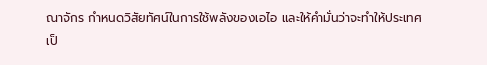ณาจักร กำหนดวิสัยทัศน์ในการใช้พลังของเอไอ และให้คำมั่นว่าจะทำให้ประเทศเป็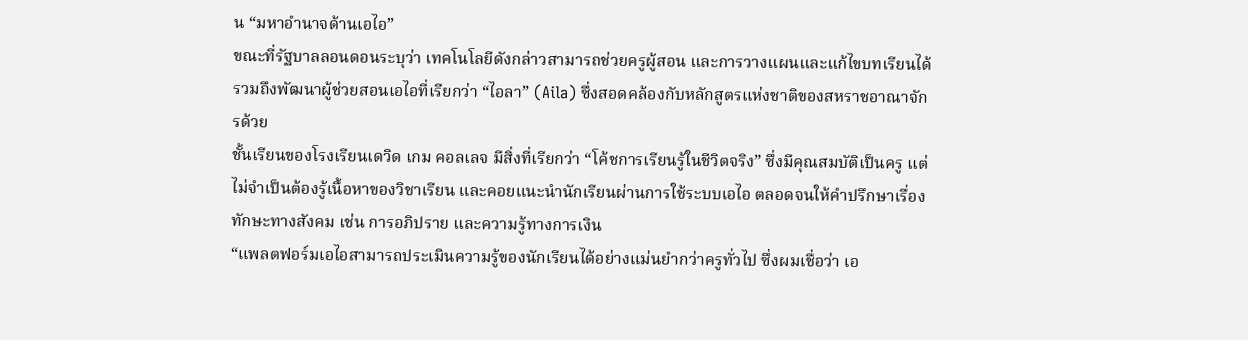น “มหาอำนาจด้านเอไอ”
ขณะที่รัฐบาลลอนดอนระบุว่า เทคโนโลยีดังกล่าวสามารถช่วยครูผู้สอน และการวางแผนและแก้ไขบทเรียนได้ รวมถึงพัฒนาผู้ช่วยสอนเอไอที่เรียกว่า “ไอลา” (Aila) ซึ่งสอดคล้องกับหลักสูตรแห่งชาติของสหราชอาณาจักรด้วย
ชั้นเรียนของโรงเรียนเดวิด เกม คอลเลจ มีสิ่งที่เรียกว่า “โค้ชการเรียนรู้ในชีวิตจริง” ซึ่งมีคุณสมบัติเป็นครู แต่ไม่จำเป็นต้องรู้เนื้อหาของวิชาเรียน และคอยแนะนำนักเรียนผ่านการใช้ระบบเอไอ ตลอดจนให้คำปรึกษาเรื่องทักษะทางสังคม เช่น การอภิปราย และความรู้ทางการเงิน
“แพลตฟอร์มเอไอสามารถประเมินความรู้ของนักเรียนได้อย่างแม่นยำกว่าครูทั่วไป ซึ่งผมเชื่อว่า เอ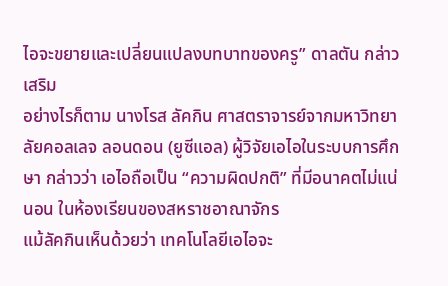ไอจะขยายและเปลี่ยนแปลงบทบาทของครู” ดาลตัน กล่าวเสริม
อย่างไรก็ตาม นางโรส ลัคกิน ศาสตราจารย์จากมหาวิทยาลัยคอลเลจ ลอนดอน (ยูซีแอล) ผู้วิจัยเอไอในระบบการศึกษา กล่าวว่า เอไอถือเป็น “ความผิดปกติ” ที่มีอนาคตไม่แน่นอน ในห้องเรียนของสหราชอาณาจักร
แม้ลัคกินเห็นด้วยว่า เทคโนโลยีเอไอจะ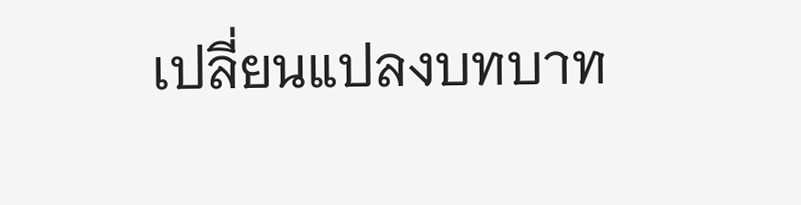เปลี่ยนแปลงบทบาท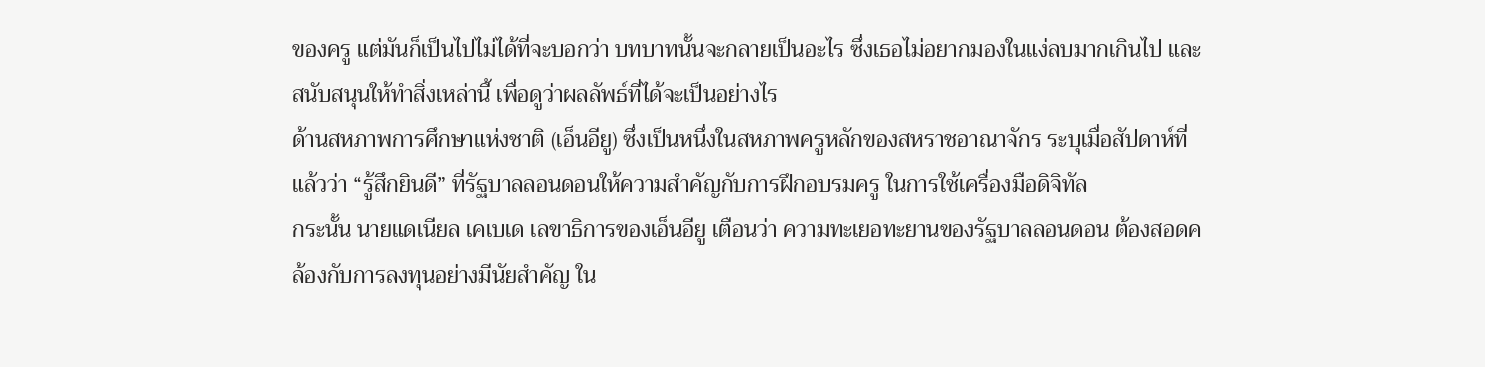ของครู แต่มันก็เป็นไปไม่ได้ที่จะบอกว่า บทบาทนั้นจะกลายเป็นอะไร ซึ่งเธอไม่อยากมองในแง่ลบมากเกินไป และสนับสนุนให้ทำสิ่งเหล่านี้ เพื่อดูว่าผลลัพธ์ที่ได้จะเป็นอย่างไร
ด้านสหภาพการศึกษาแห่งชาติ (เอ็นอียู) ซึ่งเป็นหนึ่งในสหภาพครูหลักของสหราชอาณาจักร ระบุเมื่อสัปดาห์ที่แล้วว่า “รู้สึกยินดี” ที่รัฐบาลลอนดอนให้ความสำคัญกับการฝึกอบรมครู ในการใช้เครื่องมือดิจิทัล
กระนั้น นายแดเนียล เคเบเด เลขาธิการของเอ็นอียู เตือนว่า ความทะเยอทะยานของรัฐบาลลอนดอน ต้องสอดคล้องกับการลงทุนอย่างมีนัยสำคัญ ใน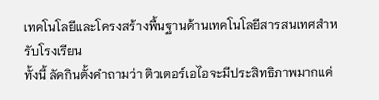เทคโนโลยีและโครงสร้างพื้นฐานด้านเทคโนโลยีสารสนเทศสำหรับโรงเรียน
ทั้งนี้ ลัคกินตั้งคำถามว่า ติวเตอร์เอไอจะมีประสิทธิภาพมากแค่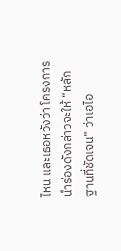ไหน และเธอหวังว่า โครงการนำร่องดังกล่าวจะให้ “หลักฐานที่ชัดเจน” ว่าเอไอ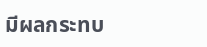มีผลกระทบ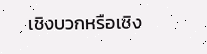เชิงบวกหรือเชิง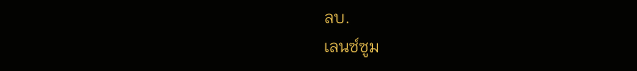ลบ.
เลนซ์ซูม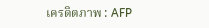เครดิตภาพ : AFP